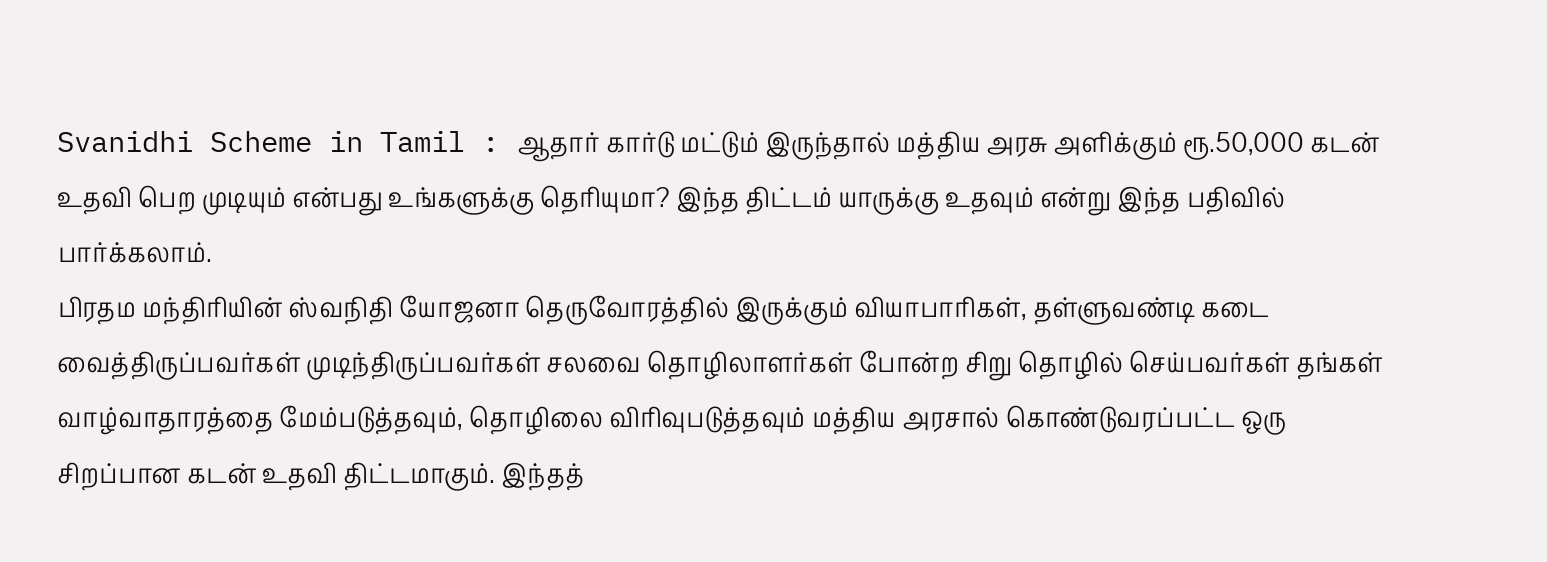Svanidhi Scheme in Tamil : ஆதார் கார்டு மட்டும் இருந்தால் மத்திய அரசு அளிக்கும் ரூ.50,000 கடன் உதவி பெற முடியும் என்பது உங்களுக்கு தெரியுமா? இந்த திட்டம் யாருக்கு உதவும் என்று இந்த பதிவில் பார்க்கலாம்.
பிரதம மந்திரியின் ஸ்வநிதி யோஜனா தெருவோரத்தில் இருக்கும் வியாபாரிகள், தள்ளுவண்டி கடை வைத்திருப்பவர்கள் முடிந்திருப்பவர்கள் சலவை தொழிலாளர்கள் போன்ற சிறு தொழில் செய்பவர்கள் தங்கள் வாழ்வாதாரத்தை மேம்படுத்தவும், தொழிலை விரிவுபடுத்தவும் மத்திய அரசால் கொண்டுவரப்பட்ட ஒரு சிறப்பான கடன் உதவி திட்டமாகும். இந்தத்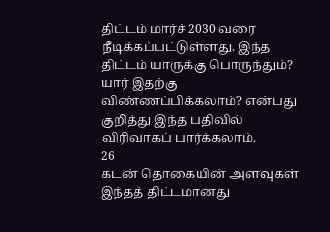திட்டம் மார்ச் 2030 வரை நீடிக்கப்பட்டுள்ளது. இந்த திட்டம் யாருக்கு பொருந்தும்? யார் இதற்கு விண்ணப்பிக்கலாம்? என்பது குறித்து இந்த பதிவில் விரிவாகப் பார்க்கலாம்.
26
கடன் தொகையின் அளவுகள்
இந்தத் திட்டமானது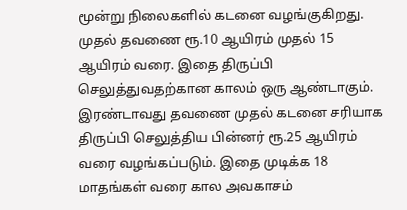மூன்று நிலைகளில் கடனை வழங்குகிறது. முதல் தவணை ரூ.10 ஆயிரம் முதல் 15 ஆயிரம் வரை. இதை திருப்பி செலுத்துவதற்கான காலம் ஒரு ஆண்டாகும். இரண்டாவது தவணை முதல் கடனை சரியாக திருப்பி செலுத்திய பின்னர் ரூ.25 ஆயிரம் வரை வழங்கப்படும். இதை முடிக்க 18 மாதங்கள் வரை கால அவகாசம்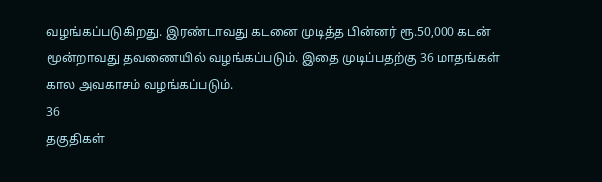வழங்கப்படுகிறது. இரண்டாவது கடனை முடித்த பின்னர் ரூ.50,000 கடன் மூன்றாவது தவணையில் வழங்கப்படும். இதை முடிப்பதற்கு 36 மாதங்கள் கால அவகாசம் வழங்கப்படும்.
36
தகுதிகள்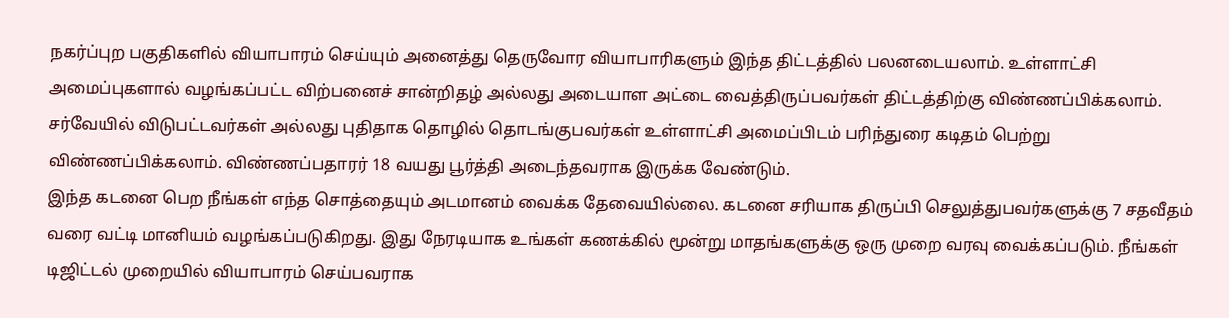நகர்ப்புற பகுதிகளில் வியாபாரம் செய்யும் அனைத்து தெருவோர வியாபாரிகளும் இந்த திட்டத்தில் பலனடையலாம். உள்ளாட்சி அமைப்புகளால் வழங்கப்பட்ட விற்பனைச் சான்றிதழ் அல்லது அடையாள அட்டை வைத்திருப்பவர்கள் திட்டத்திற்கு விண்ணப்பிக்கலாம். சர்வேயில் விடுபட்டவர்கள் அல்லது புதிதாக தொழில் தொடங்குபவர்கள் உள்ளாட்சி அமைப்பிடம் பரிந்துரை கடிதம் பெற்று விண்ணப்பிக்கலாம். விண்ணப்பதாரர் 18 வயது பூர்த்தி அடைந்தவராக இருக்க வேண்டும்.
இந்த கடனை பெற நீங்கள் எந்த சொத்தையும் அடமானம் வைக்க தேவையில்லை. கடனை சரியாக திருப்பி செலுத்துபவர்களுக்கு 7 சதவீதம் வரை வட்டி மானியம் வழங்கப்படுகிறது. இது நேரடியாக உங்கள் கணக்கில் மூன்று மாதங்களுக்கு ஒரு முறை வரவு வைக்கப்படும். நீங்கள் டிஜிட்டல் முறையில் வியாபாரம் செய்பவராக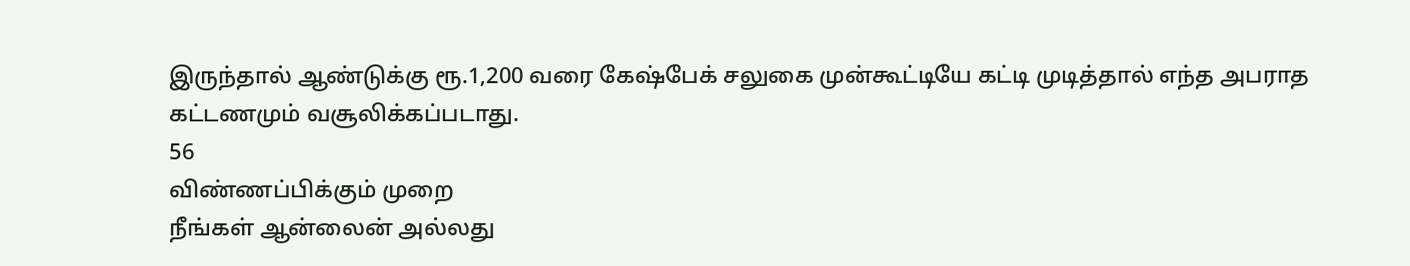இருந்தால் ஆண்டுக்கு ரூ.1,200 வரை கேஷ்பேக் சலுகை முன்கூட்டியே கட்டி முடித்தால் எந்த அபராத கட்டணமும் வசூலிக்கப்படாது.
56
விண்ணப்பிக்கும் முறை
நீங்கள் ஆன்லைன் அல்லது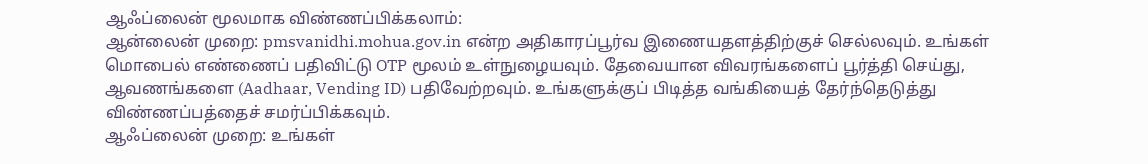ஆஃப்லைன் மூலமாக விண்ணப்பிக்கலாம்:
ஆன்லைன் முறை: pmsvanidhi.mohua.gov.in என்ற அதிகாரப்பூர்வ இணையதளத்திற்குச் செல்லவும். உங்கள் மொபைல் எண்ணைப் பதிவிட்டு OTP மூலம் உள்நுழையவும். தேவையான விவரங்களைப் பூர்த்தி செய்து, ஆவணங்களை (Aadhaar, Vending ID) பதிவேற்றவும். உங்களுக்குப் பிடித்த வங்கியைத் தேர்ந்தெடுத்து விண்ணப்பத்தைச் சமர்ப்பிக்கவும்.
ஆஃப்லைன் முறை: உங்கள்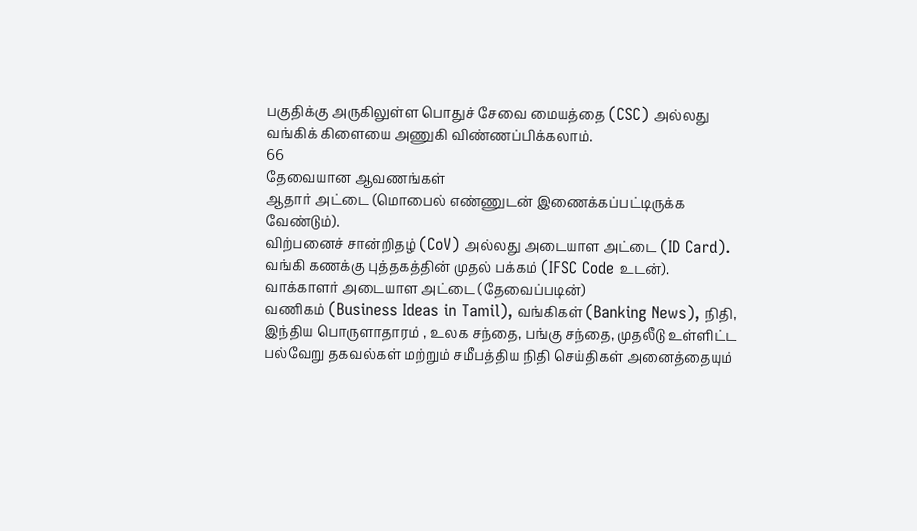பகுதிக்கு அருகிலுள்ள பொதுச் சேவை மையத்தை (CSC) அல்லது வங்கிக் கிளையை அணுகி விண்ணப்பிக்கலாம்.
66
தேவையான ஆவணங்கள்
ஆதார் அட்டை (மொபைல் எண்ணுடன் இணைக்கப்பட்டிருக்க வேண்டும்).
விற்பனைச் சான்றிதழ் (CoV) அல்லது அடையாள அட்டை (ID Card).
வங்கி கணக்கு புத்தகத்தின் முதல் பக்கம் (IFSC Code உடன்).
வாக்காளர் அடையாள அட்டை (தேவைப்படின்)
வணிகம் (Business Ideas in Tamil), வங்கிகள் (Banking News), நிதி, இந்திய பொருளாதாரம் , உலக சந்தை, பங்கு சந்தை, முதலீடு உள்ளிட்ட பல்வேறு தகவல்கள் மற்றும் சமீபத்திய நிதி செய்திகள் அனைத்தையும்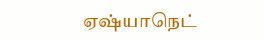ஏஷ்யாநெட்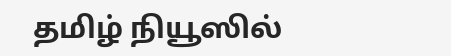தமிழ் நியூஸில்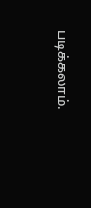படிக்கலாம்.